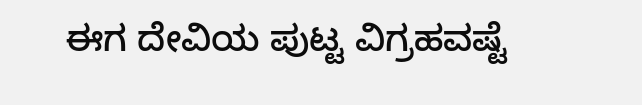ಈಗ ದೇವಿಯ ಪುಟ್ಟ ವಿಗ್ರಹವಷ್ಟೆ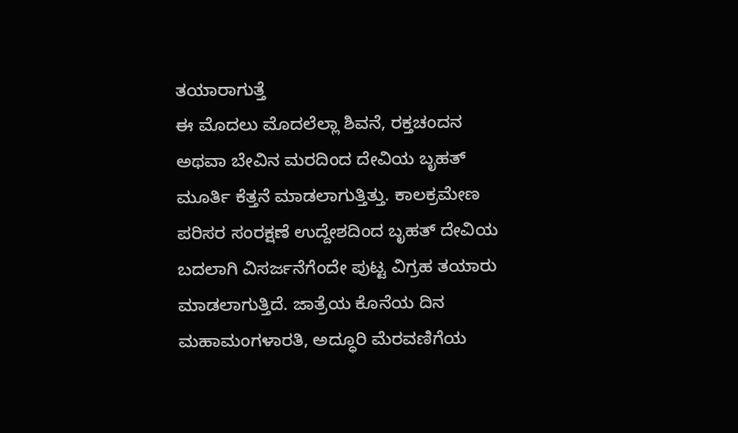ತಯಾರಾಗುತ್ತೆ
ಈ ಮೊದಲು ಮೊದಲೆಲ್ಲಾ ಶಿವನೆ, ರಕ್ತಚಂದನ ಅಥವಾ ಬೇವಿನ ಮರದಿಂದ ದೇವಿಯ ಬೃಹತ್ ಮೂರ್ತಿ ಕೆತ್ತನೆ ಮಾಡಲಾಗುತ್ತಿತ್ತು. ಕಾಲಕ್ರಮೇಣ ಪರಿಸರ ಸಂರಕ್ಷಣೆ ಉದ್ದೇಶದಿಂದ ಬೃಹತ್ ದೇವಿಯ ಬದಲಾಗಿ ವಿಸರ್ಜನೆಗೆಂದೇ ಪುಟ್ಟ ವಿಗ್ರಹ ತಯಾರು ಮಾಡಲಾಗುತ್ತಿದೆ. ಜಾತ್ರೆಯ ಕೊನೆಯ ದಿನ ಮಹಾಮಂಗಳಾರತಿ, ಅದ್ಧೂರಿ ಮೆರವಣಿಗೆಯ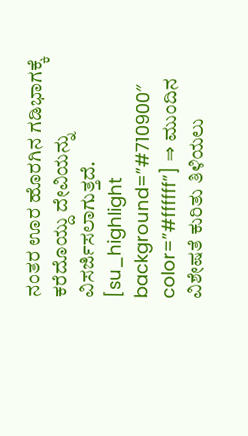ನಂತರ ಊರ ಹೊರಗಿನ ಗಡಿಭಾಗಕ್ಕೆ ಕರೆದೊಯ್ದು ದೇವಿಯನ್ನು ವಿಸರ್ಜಿಸಲಾಗುತ್ತದೆ. [su_highlight background=”#710900″ color=”#ffffff”] ⇒ ಮುಂದಿನ ವಿಶೇಷತೆ ಕುರಿತು ತಿಳಿಯಲು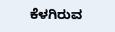ಕೆಳಗಿರುವ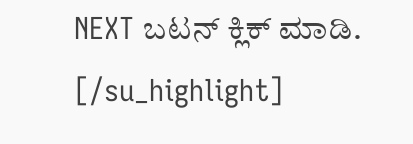NEXT ಬಟನ್ ಕ್ಲಿಕ್ ಮಾಡಿ. [/su_highlight]